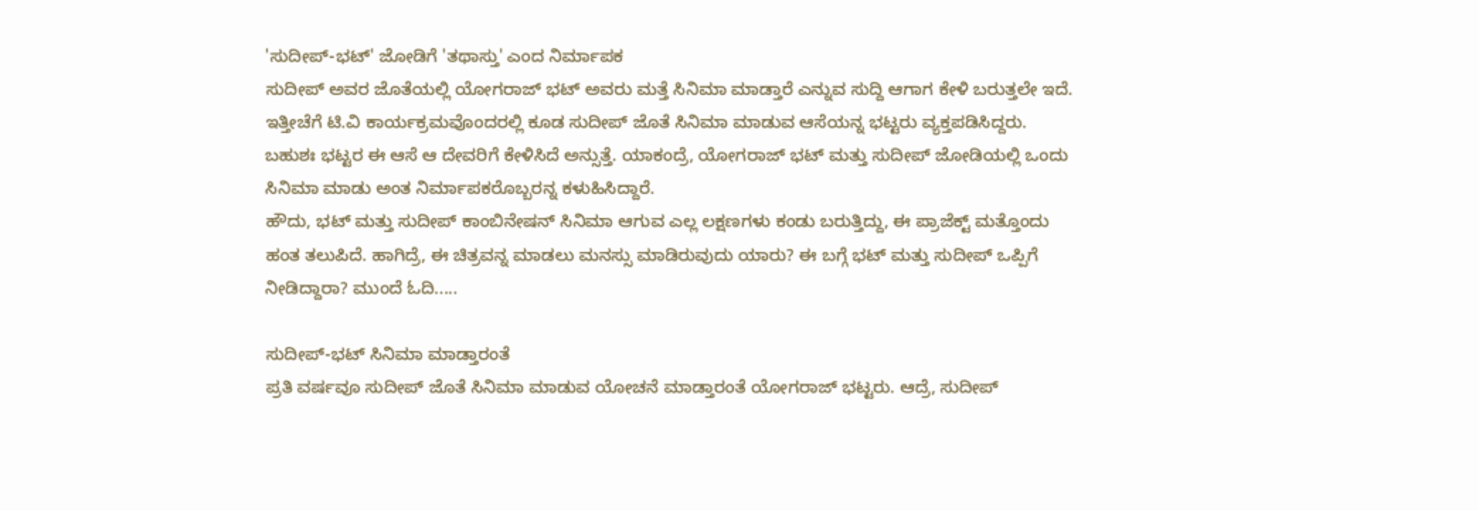'ಸುದೀಪ್-ಭಟ್' ಜೋಡಿಗೆ 'ತಥಾಸ್ತು' ಎಂದ ನಿರ್ಮಾಪಕ
ಸುದೀಪ್ ಅವರ ಜೊತೆಯಲ್ಲಿ ಯೋಗರಾಜ್ ಭಟ್ ಅವರು ಮತ್ತೆ ಸಿನಿಮಾ ಮಾಡ್ತಾರೆ ಎನ್ನುವ ಸುದ್ದಿ ಆಗಾಗ ಕೇಳಿ ಬರುತ್ತಲೇ ಇದೆ. ಇತ್ತೀಚೆಗೆ ಟಿ.ವಿ ಕಾರ್ಯಕ್ರಮವೊಂದರಲ್ಲಿ ಕೂಡ ಸುದೀಪ್ ಜೊತೆ ಸಿನಿಮಾ ಮಾಡುವ ಆಸೆಯನ್ನ ಭಟ್ಟರು ವ್ಯಕ್ತಪಡಿಸಿದ್ದರು.
ಬಹುಶಃ ಭಟ್ಟರ ಈ ಆಸೆ ಆ ದೇವರಿಗೆ ಕೇಳಿಸಿದೆ ಅನ್ಸುತ್ತೆ. ಯಾಕಂದ್ರೆ, ಯೋಗರಾಜ್ ಭಟ್ ಮತ್ತು ಸುದೀಪ್ ಜೋಡಿಯಲ್ಲಿ ಒಂದು ಸಿನಿಮಾ ಮಾಡು ಅಂತ ನಿರ್ಮಾಪಕರೊಬ್ಬರನ್ನ ಕಳುಹಿಸಿದ್ದಾರೆ.
ಹೌದು, ಭಟ್ ಮತ್ತು ಸುದೀಪ್ ಕಾಂಬಿನೇಷನ್ ಸಿನಿಮಾ ಆಗುವ ಎಲ್ಲ ಲಕ್ಷಣಗಳು ಕಂಡು ಬರುತ್ತಿದ್ದು, ಈ ಪ್ರಾಜೆಕ್ಟ್ ಮತ್ತೊಂದು ಹಂತ ತಲುಪಿದೆ. ಹಾಗಿದ್ರೆ, ಈ ಚಿತ್ರವನ್ನ ಮಾಡಲು ಮನಸ್ಸು ಮಾಡಿರುವುದು ಯಾರು? ಈ ಬಗ್ಗೆ ಭಟ್ ಮತ್ತು ಸುದೀಪ್ ಒಪ್ಪಿಗೆ ನೀಡಿದ್ದಾರಾ? ಮುಂದೆ ಓದಿ.....

ಸುದೀಪ್-ಭಟ್ ಸಿನಿಮಾ ಮಾಡ್ತಾರಂತೆ
ಪ್ರತಿ ವರ್ಷವೂ ಸುದೀಪ್ ಜೊತೆ ಸಿನಿಮಾ ಮಾಡುವ ಯೋಚನೆ ಮಾಡ್ತಾರಂತೆ ಯೋಗರಾಜ್ ಭಟ್ಟರು. ಆದ್ರೆ, ಸುದೀಪ್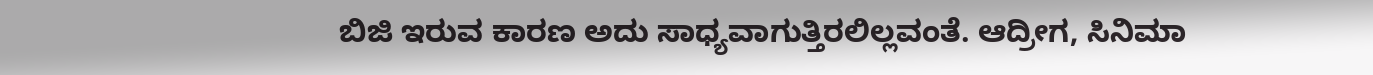ಬಿಜಿ ಇರುವ ಕಾರಣ ಅದು ಸಾಧ್ಯವಾಗುತ್ತಿರಲಿಲ್ಲವಂತೆ. ಆದ್ರೀಗ, ಸಿನಿಮಾ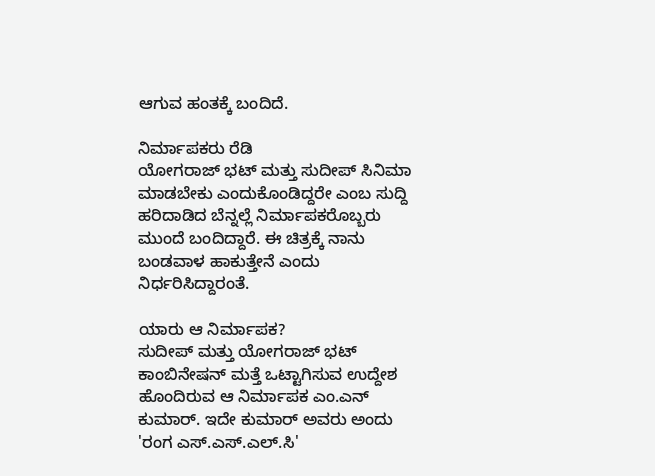ಆಗುವ ಹಂತಕ್ಕೆ ಬಂದಿದೆ.

ನಿರ್ಮಾಪಕರು ರೆಡಿ
ಯೋಗರಾಜ್ ಭಟ್ ಮತ್ತು ಸುದೀಪ್ ಸಿನಿಮಾ ಮಾಡಬೇಕು ಎಂದುಕೊಂಡಿದ್ದರೇ ಎಂಬ ಸುದ್ದಿ ಹರಿದಾಡಿದ ಬೆನ್ನಲ್ಲೆ ನಿರ್ಮಾಪಕರೊಬ್ಬರು ಮುಂದೆ ಬಂದಿದ್ದಾರೆ. ಈ ಚಿತ್ರಕ್ಕೆ ನಾನು ಬಂಡವಾಳ ಹಾಕುತ್ತೇನೆ ಎಂದು ನಿರ್ಧರಿಸಿದ್ದಾರಂತೆ.

ಯಾರು ಆ ನಿರ್ಮಾಪಕ?
ಸುದೀಪ್ ಮತ್ತು ಯೋಗರಾಜ್ ಭಟ್ ಕಾಂಬಿನೇಷನ್ ಮತ್ತೆ ಒಟ್ಟಾಗಿಸುವ ಉದ್ದೇಶ ಹೊಂದಿರುವ ಆ ನಿರ್ಮಾಪಕ ಎಂ.ಎನ್ ಕುಮಾರ್. ಇದೇ ಕುಮಾರ್ ಅವರು ಅಂದು 'ರಂಗ ಎಸ್.ಎಸ್.ಎಲ್.ಸಿ'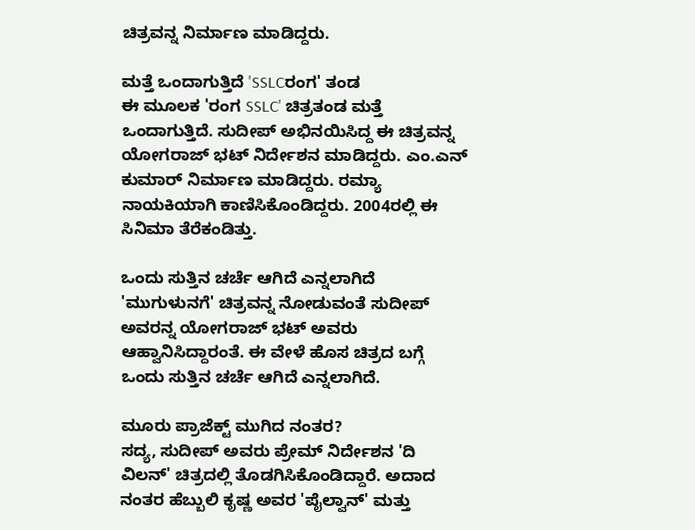ಚಿತ್ರವನ್ನ ನಿರ್ಮಾಣ ಮಾಡಿದ್ದರು.

ಮತ್ತೆ ಒಂದಾಗುತ್ತಿದೆ 'SSLCರಂಗ' ತಂಡ
ಈ ಮೂಲಕ 'ರಂಗ SSLC' ಚಿತ್ರತಂಡ ಮತ್ತೆ ಒಂದಾಗುತ್ತಿದೆ. ಸುದೀಪ್ ಅಭಿನಯಿಸಿದ್ದ ಈ ಚಿತ್ರವನ್ನ ಯೋಗರಾಜ್ ಭಟ್ ನಿರ್ದೇಶನ ಮಾಡಿದ್ದರು. ಎಂ.ಎನ್ ಕುಮಾರ್ ನಿರ್ಮಾಣ ಮಾಡಿದ್ದರು. ರಮ್ಯಾ ನಾಯಕಿಯಾಗಿ ಕಾಣಿಸಿಕೊಂಡಿದ್ದರು. 2004ರಲ್ಲಿ ಈ ಸಿನಿಮಾ ತೆರೆಕಂಡಿತ್ತು.

ಒಂದು ಸುತ್ತಿನ ಚರ್ಚೆ ಆಗಿದೆ ಎನ್ನಲಾಗಿದೆ
'ಮುಗುಳುನಗೆ' ಚಿತ್ರವನ್ನ ನೋಡುವಂತೆ ಸುದೀಪ್ ಅವರನ್ನ ಯೋಗರಾಜ್ ಭಟ್ ಅವರು ಆಹ್ವಾನಿಸಿದ್ದಾರಂತೆ. ಈ ವೇಳೆ ಹೊಸ ಚಿತ್ರದ ಬಗ್ಗೆ ಒಂದು ಸುತ್ತಿನ ಚರ್ಚೆ ಆಗಿದೆ ಎನ್ನಲಾಗಿದೆ.

ಮೂರು ಪ್ರಾಜೆಕ್ಟ್ ಮುಗಿದ ನಂತರ?
ಸದ್ಯ, ಸುದೀಪ್ ಅವರು ಪ್ರೇಮ್ ನಿರ್ದೇಶನ 'ದಿ ವಿಲನ್' ಚಿತ್ರದಲ್ಲಿ ತೊಡಗಿಸಿಕೊಂಡಿದ್ದಾರೆ. ಅದಾದ ನಂತರ ಹೆಬ್ಬುಲಿ ಕೃಷ್ಣ ಅವರ 'ಪೈಲ್ವಾನ್' ಮತ್ತು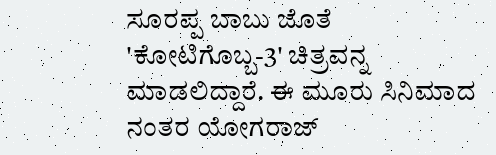ಸೂರಪ್ಪ ಬಾಬು ಜೊತೆ 'ಕೋಟಿಗೊಬ್ಬ-3' ಚಿತ್ರವನ್ನ ಮಾಡಲಿದ್ದಾರೆ. ಈ ಮೂರು ಸಿನಿಮಾದ ನಂತರ ಯೋಗರಾಜ್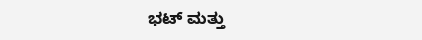ಭಟ್ ಮತ್ತು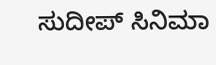ಸುದೀಪ್ ಸಿನಿಮಾ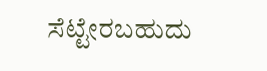ಸೆಟ್ಟೇರಬಹುದು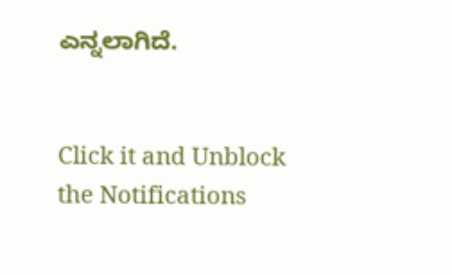ಎನ್ನಲಾಗಿದೆ.


Click it and Unblock the Notifications